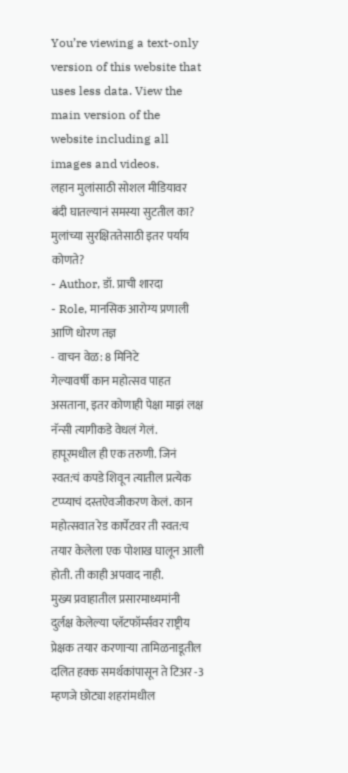You’re viewing a text-only version of this website that uses less data. View the main version of the website including all images and videos.
लहान मुलांसाठी सोशल मीडियावर बंदी घातल्यानं समस्या सुटतील का? मुलांच्या सुरक्षिततेसाठी इतर पर्याय कोणते?
- Author, डॉ. प्राची शारदा
- Role, मानसिक आरोग्य प्रणाली आणि धोरण तज्ञ
- वाचन वेळ: 8 मिनिटे
गेल्यावर्षी कान महोत्सव पाहत असताना, इतर कोणाही पेक्षा माझं लक्ष नॅन्सी त्यागीकडे वेधलं गेलं. हापूरमधील ही एक तरुणी. जिनं स्वत:चं कपडे शिवून त्यातील प्रत्येक टप्प्याचं दस्तऐवजीकरण केलं. कान महोत्सवात रेड कार्पेटवर ती स्वत:च तयार केलेला एक पोशाख घालून आली होती. ती काही अपवाद नाही.
मुख्य प्रवाहातील प्रसारमाध्यमांनी दुर्लक्ष केलेल्या प्लॅटफॉर्म्सवर राष्ट्रीय प्रेक्षक तयार करणाऱ्या तामिळनाडूतील दलित हक्क समर्थकांपासून ते टिअर -3 म्हणजे छोट्या शहरांमधील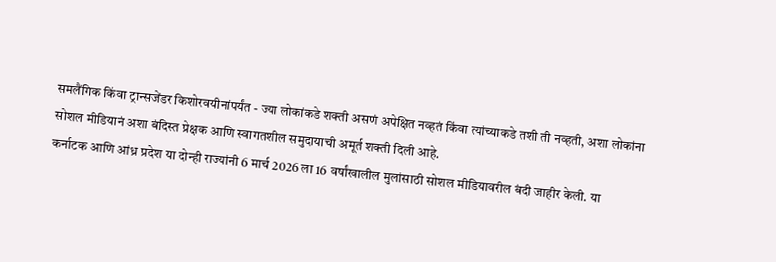समलैंगिक किंवा ट्रान्सजेंडर किशोरवयीनांपर्यंत - ज्या लोकांकडे शक्ती असणं अपेक्षित नव्हतं किंवा त्यांच्याकडे तशी ती नव्हती, अशा लोकांना सोशल मीडियानं अशा बंदिस्त प्रेक्षक आणि स्वागतशील समुदायाची अमूर्त शक्ती दिली आहे.
कर्नाटक आणि आंध्र प्रदेश या दोन्ही राज्यांनी 6 मार्च 2026 ला 16 वर्षांखालील मुलांसाठी सोशल मीडियावरील बंदी जाहीर केली. या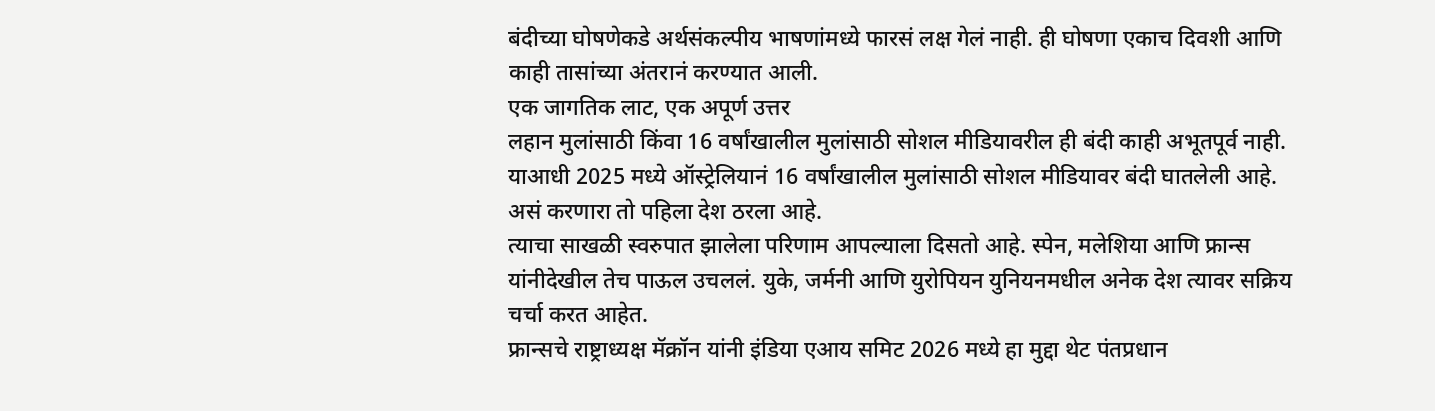बंदीच्या घोषणेकडे अर्थसंकल्पीय भाषणांमध्ये फारसं लक्ष गेलं नाही. ही घोषणा एकाच दिवशी आणि काही तासांच्या अंतरानं करण्यात आली.
एक जागतिक लाट, एक अपूर्ण उत्तर
लहान मुलांसाठी किंवा 16 वर्षांखालील मुलांसाठी सोशल मीडियावरील ही बंदी काही अभूतपूर्व नाही. याआधी 2025 मध्ये ऑस्ट्रेलियानं 16 वर्षांखालील मुलांसाठी सोशल मीडियावर बंदी घातलेली आहे. असं करणारा तो पहिला देश ठरला आहे.
त्याचा साखळी स्वरुपात झालेला परिणाम आपल्याला दिसतो आहे. स्पेन, मलेशिया आणि फ्रान्स यांनीदेखील तेच पाऊल उचललं. युके, जर्मनी आणि युरोपियन युनियनमधील अनेक देश त्यावर सक्रिय चर्चा करत आहेत.
फ्रान्सचे राष्ट्राध्यक्ष मॅक्रॉन यांनी इंडिया एआय समिट 2026 मध्ये हा मुद्दा थेट पंतप्रधान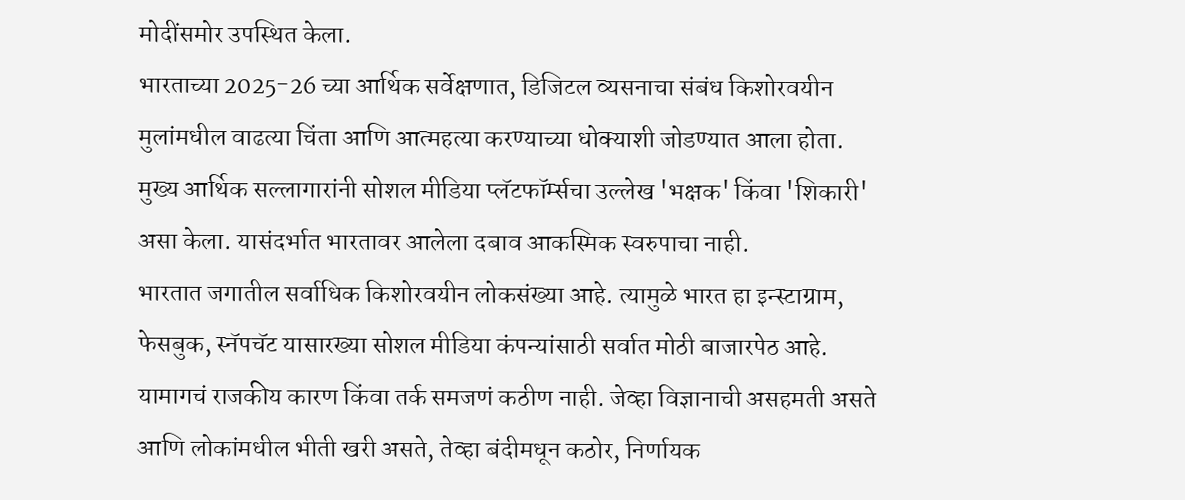मोदींसमोर उपस्थित केला.
भारताच्या 2025-26 च्या आर्थिक सर्वेक्षणात, डिजिटल व्यसनाचा संबंध किशोरवयीन मुलांमधील वाढत्या चिंता आणि आत्महत्या करण्याच्या धोक्याशी जोडण्यात आला होता.
मुख्य आर्थिक सल्लागारांनी सोशल मीडिया प्लॅटफॉर्म्सचा उल्लेख 'भक्षक' किंवा 'शिकारी' असा केला. यासंदर्भात भारतावर आलेला दबाव आकस्मिक स्वरुपाचा नाही.
भारतात जगातील सर्वाधिक किशोरवयीन लोकसंख्या आहे. त्यामुळे भारत हा इन्स्टाग्राम, फेसबुक, स्नॅपचॅट यासारख्या सोशल मीडिया कंपन्यांसाठी सर्वात मोठी बाजारपेठ आहे.
यामागचं राजकीय कारण किंवा तर्क समजणं कठीण नाही. जेव्हा विज्ञानाची असहमती असते आणि लोकांमधील भीती खरी असते, तेव्हा बंदीमधून कठोर, निर्णायक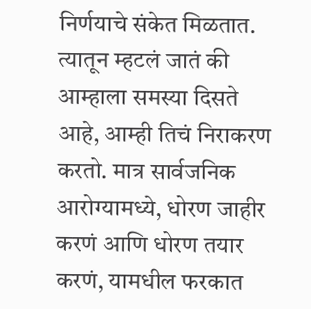निर्णयाचे संकेत मिळतात.
त्यातून म्हटलं जातं की आम्हाला समस्या दिसते आहे, आम्ही तिचं निराकरण करतो. मात्र सार्वजनिक आरोग्यामध्ये, धोरण जाहीर करणं आणि धोरण तयार करणं, यामधील फरकात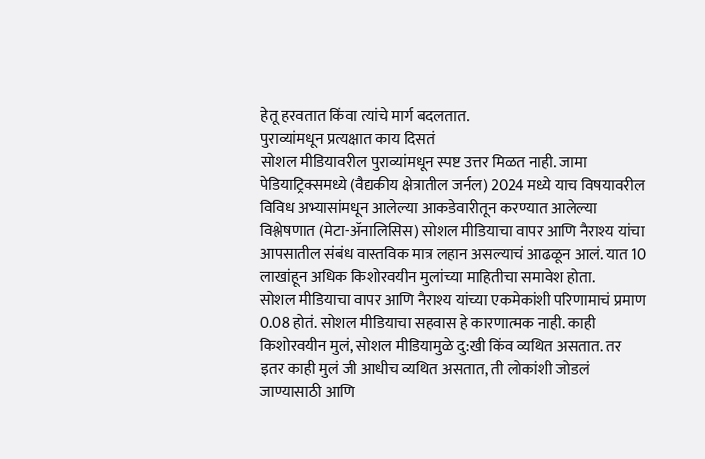हेतू हरवतात किंवा त्यांचे मार्ग बदलतात.
पुराव्यांमधून प्रत्यक्षात काय दिसतं
सोशल मीडियावरील पुराव्यांमधून स्पष्ट उत्तर मिळत नाही. जामा पेडियाट्रिक्समध्ये (वैद्यकीय क्षेत्रातील जर्नल) 2024 मध्ये याच विषयावरील विविध अभ्यासांमधून आलेल्या आकडेवारीतून करण्यात आलेल्या विश्लेषणात (मेटा-ॲनालिसिस) सोशल मीडियाचा वापर आणि नैराश्य यांचा आपसातील संबंध वास्तविक मात्र लहान असल्याचं आढळून आलं. यात 10 लाखांहून अधिक किशोरवयीन मुलांच्या माहितीचा समावेश होता.
सोशल मीडियाचा वापर आणि नैराश्य यांच्या एकमेकांशी परिणामाचं प्रमाण 0.08 होतं. सोशल मीडियाचा सहवास हे कारणात्मक नाही. काही किशोरवयीन मुलं, सोशल मीडियामुळे दु:खी किंव व्यथित असतात. तर इतर काही मुलं जी आधीच व्यथित असतात, ती लोकांशी जोडलं जाण्यासाठी आणि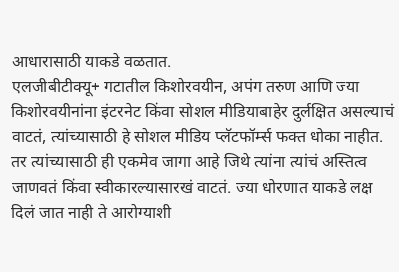आधारासाठी याकडे वळतात.
एलजीबीटीक्यू+ गटातील किशोरवयीन, अपंग तरुण आणि ज्या किशोरवयीनांना इंटरनेट किंवा सोशल मीडियाबाहेर दुर्लक्षित असल्याचं वाटतं, त्यांच्यासाठी हे सोशल मीडिय प्लॅटफॉर्म्स फक्त धोका नाहीत. तर त्यांच्यासाठी ही एकमेव जागा आहे जिथे त्यांना त्यांचं अस्तित्व जाणवतं किंवा स्वीकारल्यासारखं वाटतं. ज्या धोरणात याकडे लक्ष दिलं जात नाही ते आरोग्याशी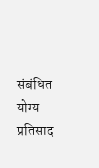संबंधित योग्य प्रतिसाद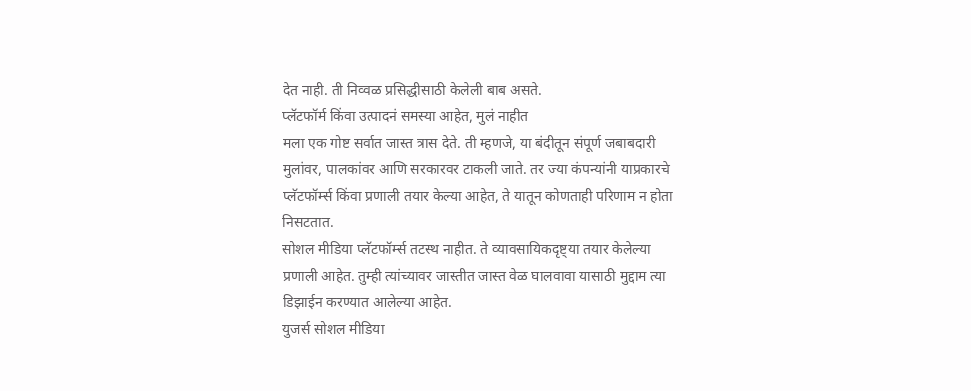देत नाही. ती निव्वळ प्रसिद्धीसाठी केलेली बाब असते.
प्लॅटफॉर्म किंवा उत्पादनं समस्या आहेत, मुलं नाहीत
मला एक गोष्ट सर्वात जास्त त्रास देते. ती म्हणजे, या बंदीतून संपूर्ण जबाबदारी मुलांवर, पालकांवर आणि सरकारवर टाकली जाते. तर ज्या कंपन्यांनी याप्रकारचे प्लॅटफॉर्म्स किंवा प्रणाली तयार केल्या आहेत, ते यातून कोणताही परिणाम न होता निसटतात.
सोशल मीडिया प्लॅटफॉर्म्स तटस्थ नाहीत. ते व्यावसायिकदृष्ट्या तयार केलेल्या प्रणाली आहेत. तुम्ही त्यांच्यावर जास्तीत जास्त वेळ घालवावा यासाठी मुद्दाम त्या डिझाईन करण्यात आलेल्या आहेत.
युजर्स सोशल मीडिया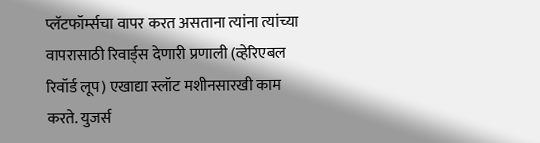प्लॅटफॉर्म्सचा वापर करत असताना त्यांना त्यांच्या वापरासाठी रिवार्ड्स देणारी प्रणाली (व्हेरिएबल रिवॉर्ड लूप) एखाद्या स्लॉट मशीनसारखी काम करते. युजर्स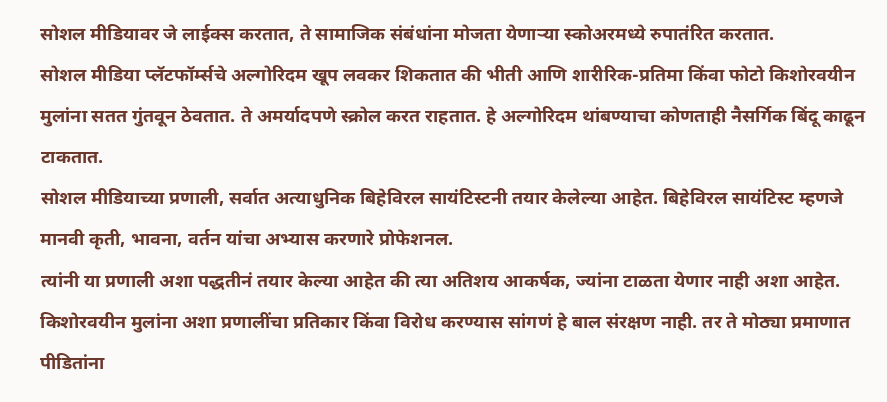सोशल मीडियावर जे लाईक्स करतात, ते सामाजिक संबंधांना मोजता येणाऱ्या स्कोअरमध्ये रुपातंरित करतात.
सोशल मीडिया प्लॅटफॉर्म्सचे अल्गोरिदम खूप लवकर शिकतात की भीती आणि शारीरिक-प्रतिमा किंवा फोटो किशोरवयीन मुलांना सतत गुंतवून ठेवतात. ते अमर्यादपणे स्क्रोल करत राहतात. हे अल्गोरिदम थांबण्याचा कोणताही नैसर्गिक बिंदू काढून टाकतात.
सोशल मीडियाच्या प्रणाली, सर्वात अत्याधुनिक बिहेविरल सायंटिस्टनी तयार केलेल्या आहेत. बिहेविरल सायंटिस्ट म्हणजे मानवी कृती, भावना, वर्तन यांचा अभ्यास करणारे प्रोफेशनल.
त्यांनी या प्रणाली अशा पद्धतीनं तयार केल्या आहेत की त्या अतिशय आकर्षक, ज्यांना टाळता येणार नाही अशा आहेत. किशोरवयीन मुलांना अशा प्रणालींचा प्रतिकार किंवा विरोध करण्यास सांगणं हे बाल संरक्षण नाही. तर ते मोठ्या प्रमाणात पीडितांना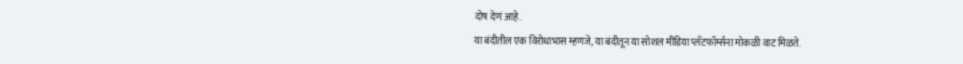दोष देणं आहे.
या बंदीतील एक विरोधाभास म्हणजे, या बंदीतून या सोशल मीडिया प्लॅटफॉर्म्सना मोकळी वाट मिळते.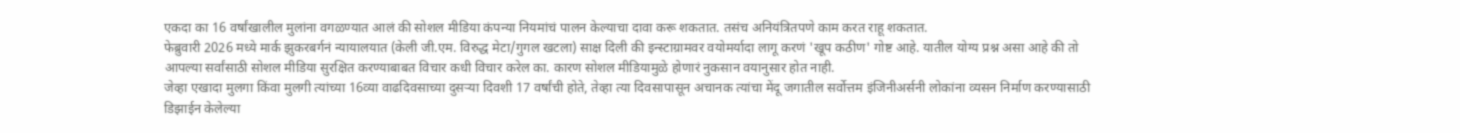एकदा का 16 वर्षांखालील मुलांना वगळण्यात आलं की सोशल मीडिया कंपन्या नियमांचं पालन केल्याचा दावा करू शकतात. तसंच अनियंत्रितपणे काम करत राहू शकतात.
फेब्रुवारी 2026 मध्ये मार्क झुकरबर्गनं न्यायालयात (केली जी.एम. विरुद्ध मेटा/गुगल खटला) साक्ष दिली की इन्स्टाग्रामवर वयोमर्यादा लागू करणं 'खूप कठीण' गोष्ट आहे. यातील योग्य प्रश्न असा आहे की तो आपल्या सर्वांसाठी सोशल मीडिया सुरक्षित करण्याबाबत विचार कधी विचार करेल का. कारण सोशल मीडियामुळे होणारं नुकसान वयानुसार होत नाही.
जेव्हा एखादा मुलगा किंवा मुलगी त्यांच्या 16व्या वाढदिवसाच्या दुसऱ्या दिवशी 17 वर्षांची होते, तेव्हा त्या दिवसापासून अचानक त्यांचा मेंदू जगातील सर्वोत्तम इंजिनीअर्सनी लोकांना व्यसन निर्माण करण्यासाठी डिझाईन केलेल्या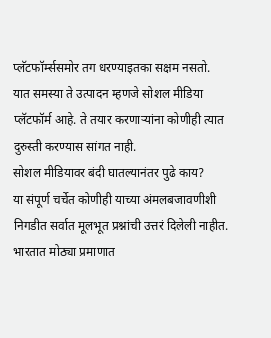प्लॅटफॉर्म्ससमोर तग धरण्याइतका सक्षम नसतो.
यात समस्या ते उत्पादन म्हणजे सोशल मीडिया प्लॅटफॉर्म आहे. ते तयार करणाऱ्यांना कोणीही त्यात दुरुस्ती करण्यास सांगत नाही.
सोशल मीडियावर बंदी घातल्यानंतर पुढे काय?
या संपूर्ण चर्चेत कोणीही याच्या अंमलबजावणीशी निगडीत सर्वात मूलभूत प्रश्नांची उत्तरं दिलेली नाहीत. भारतात मोठ्या प्रमाणात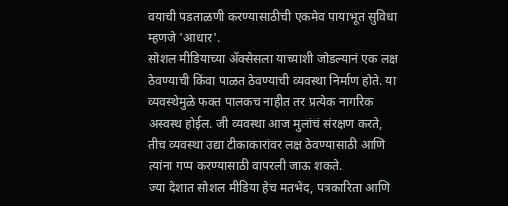वयाची पडताळणी करण्यासाठीची एकमेव पायाभूत सुविधा म्हणजे 'आधार'.
सोशल मीडियाच्या ॲक्सेसला याच्याशी जोडल्यानं एक लक्ष ठेवण्याची किंवा पाळत ठेवण्याची व्यवस्था निर्माण होते. या व्यवस्थेमुळे फक्त पालकच नाहीत तर प्रत्येक नागरिक अस्वस्थ होईल. जी व्यवस्था आज मुलांचं संरक्षण करते, तीच व्यवस्था उद्या टीकाकारांवर लक्ष ठेवण्यासाठी आणि त्यांना गप्प करण्यासाठी वापरली जाऊ शकते.
ज्या देशात सोशल मीडिया हेच मतभेद, पत्रकारिता आणि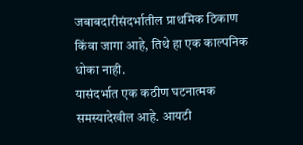जबाबदारीसंदर्भातील प्राथमिक ठिकाण किंवा जागा आहे, तिथे हा एक काल्पनिक धोका नाही.
यासंदर्भात एक कठीण घटनात्मक समस्यादेखील आहे. आयटी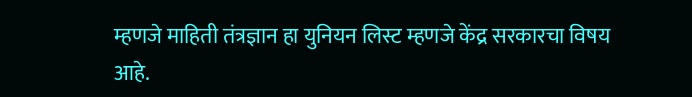म्हणजे माहिती तंत्रज्ञान हा युनियन लिस्ट म्हणजे केंद्र सरकारचा विषय आहे.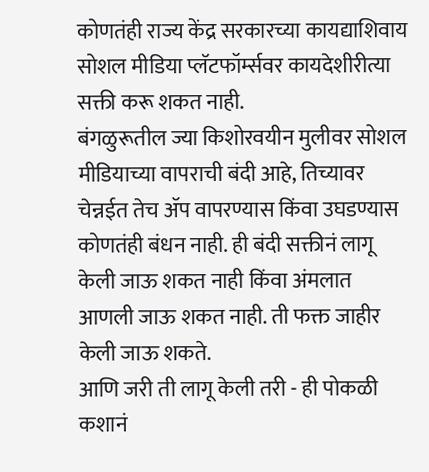कोणतंही राज्य केंद्र सरकारच्या कायद्याशिवाय सोशल मीडिया प्लॅटफॉर्म्सवर कायदेशीरीत्या सक्ती करू शकत नाही.
बंगळुरूतील ज्या किशोरवयीन मुलीवर सोशल मीडियाच्या वापराची बंदी आहे, तिच्यावर चेन्नईत तेच ॲप वापरण्यास किंवा उघडण्यास कोणतंही बंधन नाही. ही बंदी सक्तीनं लागू केली जाऊ शकत नाही किंवा अंमलात आणली जाऊ शकत नाही. ती फक्त जाहीर केली जाऊ शकते.
आणि जरी ती लागू केली तरी - ही पोकळी कशानं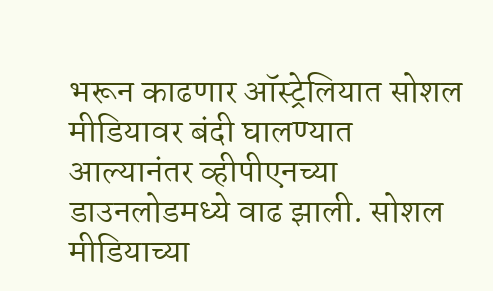भरून काढणार ऑस्ट्रेलियात सोशल मीडियावर बंदी घालण्यात आल्यानंतर व्हीपीएनच्या डाउनलोडमध्ये वाढ झाली. सोशल मीडियाच्या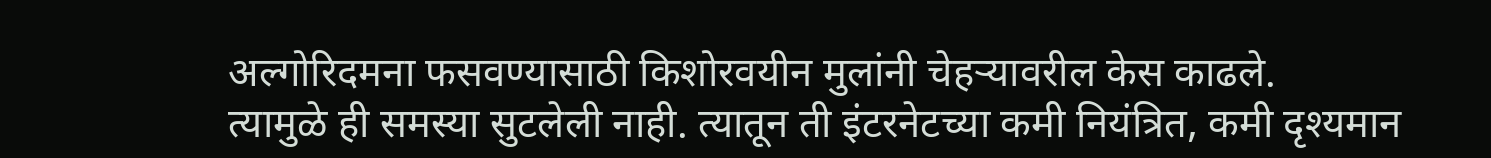अल्गोरिदमना फसवण्यासाठी किशोरवयीन मुलांनी चेहऱ्यावरील केस काढले.
त्यामुळे ही समस्या सुटलेली नाही. त्यातून ती इंटरनेटच्या कमी नियंत्रित, कमी दृश्यमान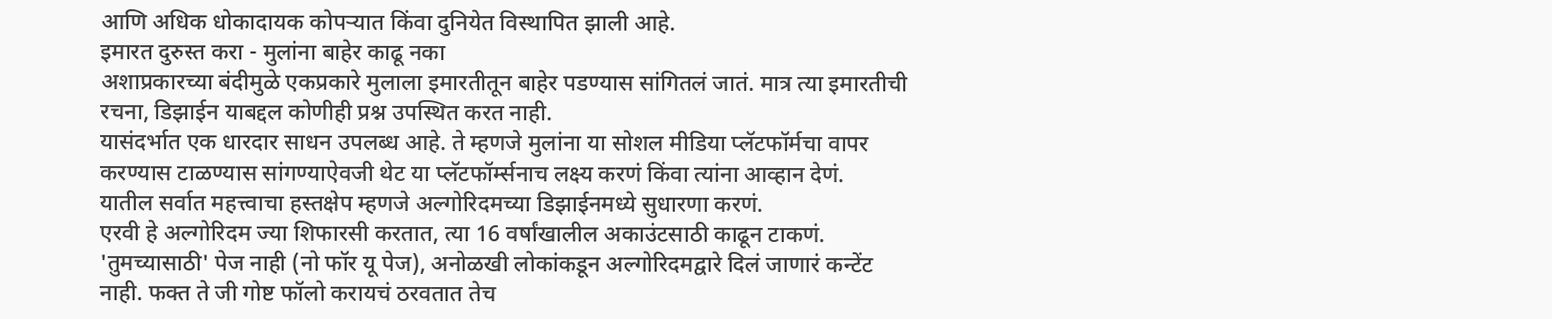आणि अधिक धोकादायक कोपऱ्यात किंवा दुनियेत विस्थापित झाली आहे.
इमारत दुरुस्त करा - मुलांना बाहेर काढू नका
अशाप्रकारच्या बंदीमुळे एकप्रकारे मुलाला इमारतीतून बाहेर पडण्यास सांगितलं जातं. मात्र त्या इमारतीची रचना, डिझाईन याबद्दल कोणीही प्रश्न उपस्थित करत नाही.
यासंदर्भात एक धारदार साधन उपलब्ध आहे. ते म्हणजे मुलांना या सोशल मीडिया प्लॅटफॉर्मचा वापर करण्यास टाळण्यास सांगण्याऐवजी थेट या प्लॅटफॉर्म्सनाच लक्ष्य करणं किंवा त्यांना आव्हान देणं.
यातील सर्वात महत्त्वाचा हस्तक्षेप म्हणजे अल्गोरिदमच्या डिझाईनमध्ये सुधारणा करणं.
एरवी हे अल्गोरिदम ज्या शिफारसी करतात, त्या 16 वर्षांखालील अकाउंटसाठी काढून टाकणं. 'तुमच्यासाठी' पेज नाही (नो फॉर यू पेज), अनोळखी लोकांकडून अल्गोरिदमद्वारे दिलं जाणारं कन्टेंट नाही. फक्त ते जी गोष्ट फॉलो करायचं ठरवतात तेच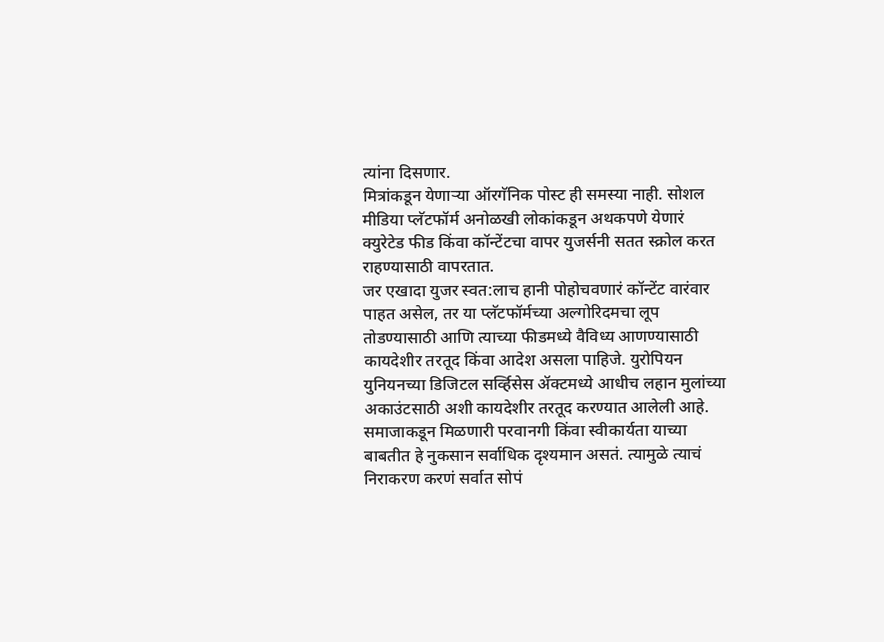त्यांना दिसणार.
मित्रांकडून येणाऱ्या ऑरगॅनिक पोस्ट ही समस्या नाही. सोशल मीडिया प्लॅटफॉर्म अनोळखी लोकांकडून अथकपणे येणारं क्युरेटेड फीड किंवा कॉन्टेंटचा वापर युजर्सनी सतत स्क्रोल करत राहण्यासाठी वापरतात.
जर एखादा युजर स्वत:लाच हानी पोहोचवणारं कॉन्टेंट वारंवार पाहत असेल, तर या प्लॅटफॉर्मच्या अल्गोरिदमचा लूप तोडण्यासाठी आणि त्याच्या फीडमध्ये वैविध्य आणण्यासाठी कायदेशीर तरतूद किंवा आदेश असला पाहिजे. युरोपियन युनियनच्या डिजिटल सर्व्हिसेस ॲक्टमध्ये आधीच लहान मुलांच्या अकाउंटसाठी अशी कायदेशीर तरतूद करण्यात आलेली आहे.
समाजाकडून मिळणारी परवानगी किंवा स्वीकार्यता याच्या बाबतीत हे नुकसान सर्वाधिक दृश्यमान असतं. त्यामुळे त्याचं निराकरण करणं सर्वात सोपं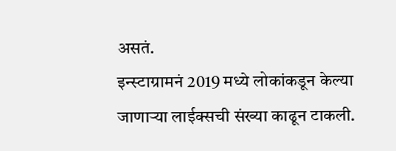असतं.
इन्स्टाग्रामनं 2019 मध्ये लोकांकडून केल्या जाणाऱ्या लाईक्सची संख्या काढून टाकली.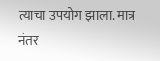त्याचा उपयोग झाला. मात्र नंतर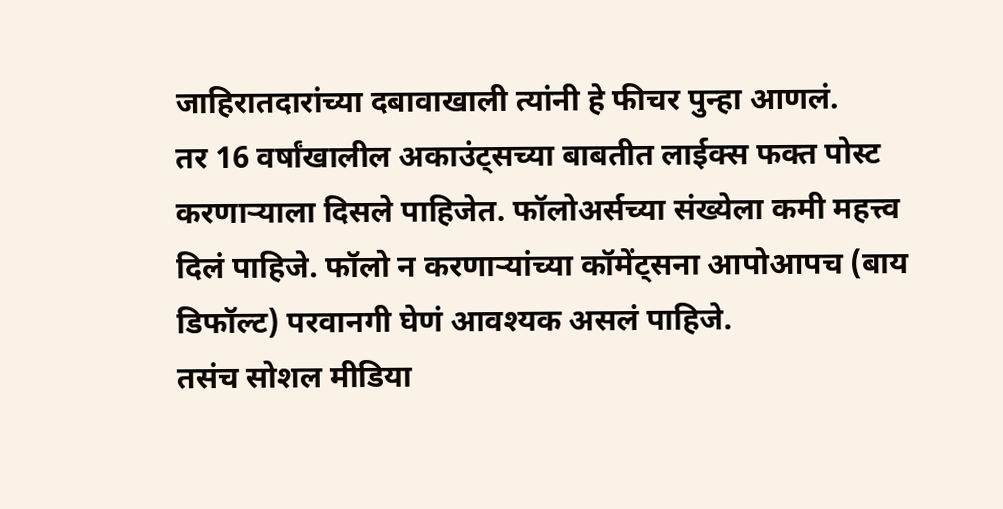जाहिरातदारांच्या दबावाखाली त्यांनी हे फीचर पुन्हा आणलं.
तर 16 वर्षांखालील अकाउंट्सच्या बाबतीत लाईक्स फक्त पोस्ट करणाऱ्याला दिसले पाहिजेत. फॉलोअर्सच्या संख्येला कमी महत्त्व दिलं पाहिजे. फॉलो न करणाऱ्यांच्या कॉमेंट्सना आपोआपच (बाय डिफॉल्ट) परवानगी घेणं आवश्यक असलं पाहिजे.
तसंच सोशल मीडिया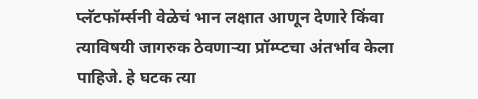प्लॅटफॉर्म्सनी वेळेचं भान लक्षात आणून देणारे किंवा त्याविषयी जागरुक ठेवणाऱ्या प्रॉम्प्टचा अंतर्भाव केला पाहिजे. हे घटक त्या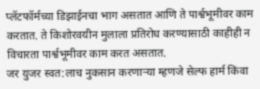प्लॅटफॉर्मच्या डिझाईनचा भाग असतात आणि ते पार्श्वभूमीवर काम करतात. ते किशोरवयीन मुलाला प्रतिरोध करण्यासाठी काहीही न विचारता पार्श्वभूमीवर काम करत असतात.
जर युजर स्वत:लाच नुकसान करणाऱ्या म्हणजे सेल्फ हार्म किंवा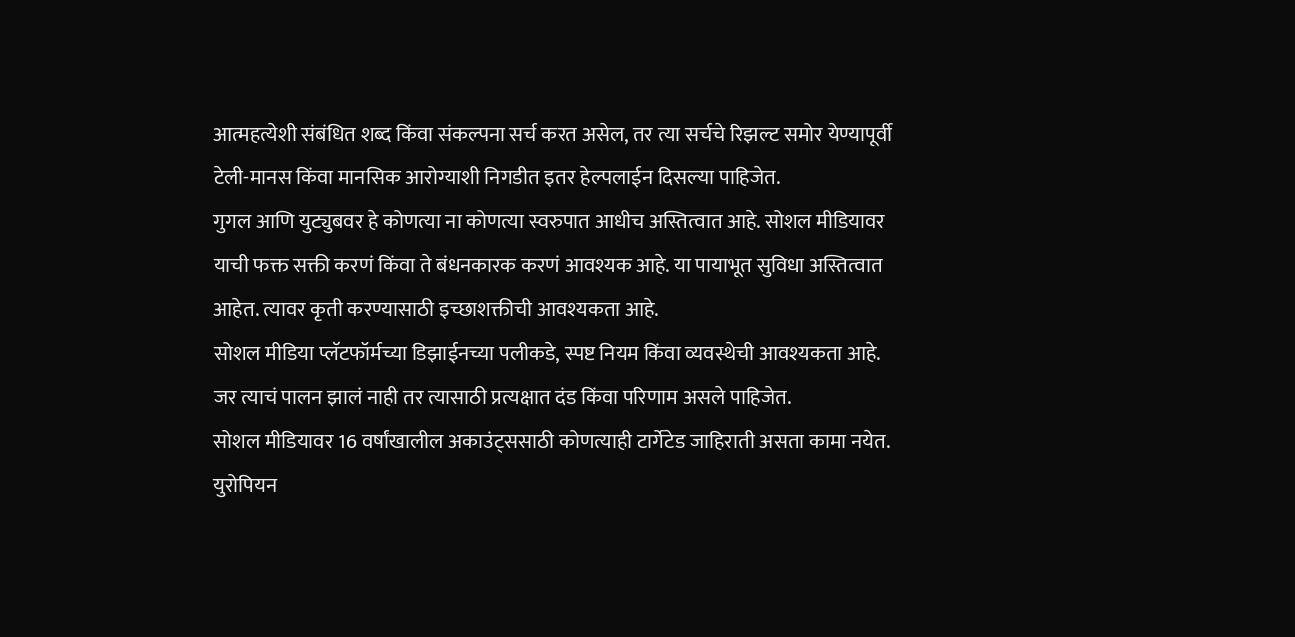आत्महत्येशी संबंधित शब्द किंवा संकल्पना सर्च करत असेल, तर त्या सर्चचे रिझल्ट समोर येण्यापूर्वी टेली-मानस किंवा मानसिक आरोग्याशी निगडीत इतर हेल्पलाईन दिसल्या पाहिजेत.
गुगल आणि युट्युबवर हे कोणत्या ना कोणत्या स्वरुपात आधीच अस्तित्वात आहे. सोशल मीडियावर याची फक्त सक्ती करणं किंवा ते बंधनकारक करणं आवश्यक आहे. या पायाभूत सुविधा अस्तित्वात आहेत. त्यावर कृती करण्यासाठी इच्छाशक्तीची आवश्यकता आहे.
सोशल मीडिया प्लॅटफॉर्मच्या डिझाईनच्या पलीकडे, स्पष्ट नियम किंवा व्यवस्थेची आवश्यकता आहे. जर त्याचं पालन झालं नाही तर त्यासाठी प्रत्यक्षात दंड किंवा परिणाम असले पाहिजेत.
सोशल मीडियावर 16 वर्षांखालील अकाउंट्ससाठी कोणत्याही टार्गेटेड जाहिराती असता कामा नयेत. युरोपियन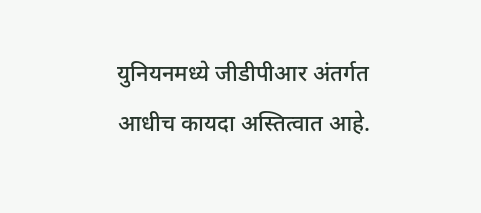युनियनमध्ये जीडीपीआर अंतर्गत आधीच कायदा अस्तित्वात आहे.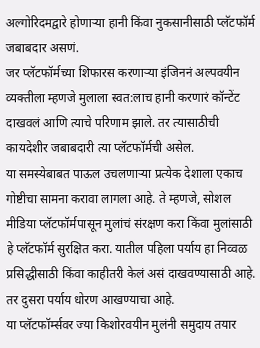अल्गोरिदमद्वारे होणाऱ्या हानी किंवा नुकसानीसाठी प्लॅटफॉर्म जबाबदार असणं.
जर प्लॅटफॉर्मच्या शिफारस करणाऱ्या इंजिननं अल्पवयीन व्यक्तीला म्हणजे मुलाला स्वत:लाच हानी करणारं कॉन्टेंट दाखवलं आणि त्याचे परिणाम झाले. तर त्यासाठीची कायदेशीर जबाबदारी त्या प्लॅटफॉर्मची असेल.
या समस्येबाबत पाऊल उचलणाऱ्या प्रत्येक देशाला एकाच गोष्टीचा सामना करावा लागला आहे. ते म्हणजे, सोशल मीडिया प्लॅटफॉर्मपासून मुलांचं संरक्षण करा किंवा मुलांसाठी हे प्लॅटफॉर्म सुरक्षित करा. यातील पहिला पर्याय हा निव्वळ प्रसिद्धीसाठी किंवा काहीतरी केलं असं दाखवण्यासाठी आहे. तर दुसरा पर्याय धोरण आखण्याचा आहे.
या प्लॅटफॉर्म्सवर ज्या किशोरवयीन मुलंनी समुदाय तयार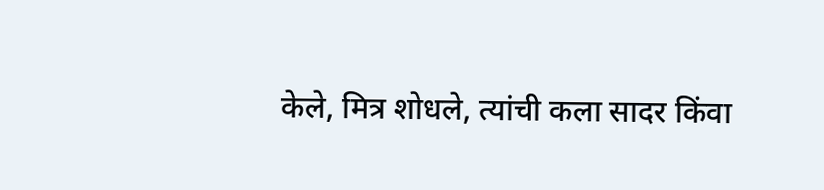केले, मित्र शोधले, त्यांची कला सादर किंवा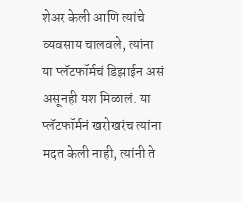शेअर केली आणि त्यांचे व्यवसाय चालवले, त्यांना या प्लॅटफॉर्मचं डिझाईन असं असूनही यश मिळालं. या प्लॅटफॉर्मनं खरोखरंच त्यांना मदत केली नाही, त्यांनी ते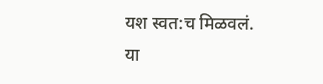यश स्वत:च मिळवलं.
या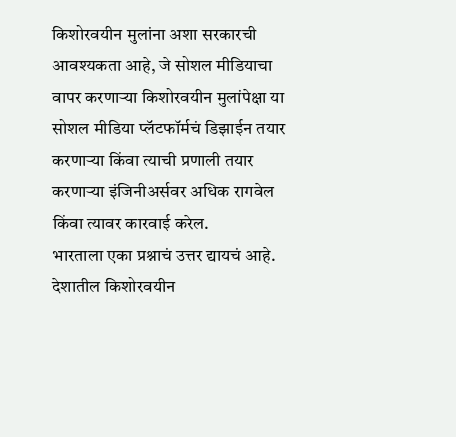किशोरवयीन मुलांना अशा सरकारची आवश्यकता आहे, जे सोशल मीडियाचा वापर करणाऱ्या किशोरवयीन मुलांपेक्षा या सोशल मीडिया प्लॅटफॉर्मचं डिझाईन तयार करणाऱ्या किंवा त्याची प्रणाली तयार करणाऱ्या इंजिनीअर्सवर अधिक रागवेल किंवा त्यावर कारवाई करेल.
भारताला एका प्रश्नाचं उत्तर द्यायचं आहे. देशातील किशोरवयीन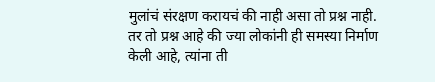मुलांचं संरक्षण करायचं की नाही असा तो प्रश्न नाही. तर तो प्रश्न आहे की ज्या लोकांनी ही समस्या निर्माण केली आहे, त्यांना ती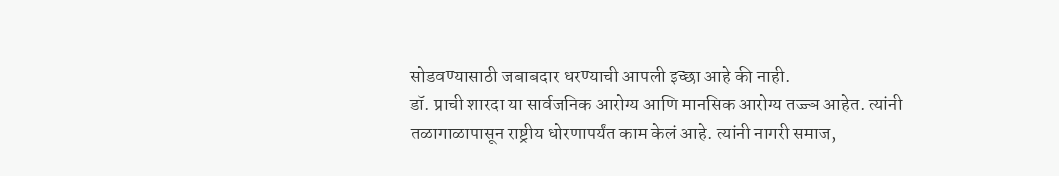सोडवण्यासाठी जबाबदार धरण्याची आपली इच्छा आहे की नाही.
डॉ. प्राची शारदा या सार्वजनिक आरोग्य आणि मानसिक आरोग्य तज्ज्ञ आहेत. त्यांनी तळागाळापासून राष्ट्रीय धोरणापर्यंत काम केलं आहे. त्यांनी नागरी समाज,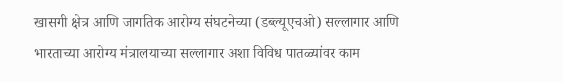खासगी क्षेत्र आणि जागतिक आरोग्य संघटनेच्या (डब्ल्यूएचओ) सल्लागार आणि भारताच्या आरोग्य मंत्रालयाच्या सल्लागार अशा विविध पातळ्यांवर काम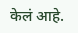केलं आहे.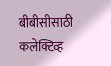बीबीसीसाठी कलेक्टिव्ह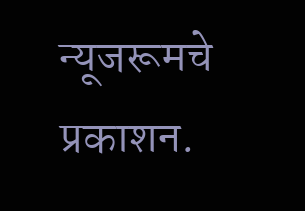न्यूजरूमचे प्रकाशन.